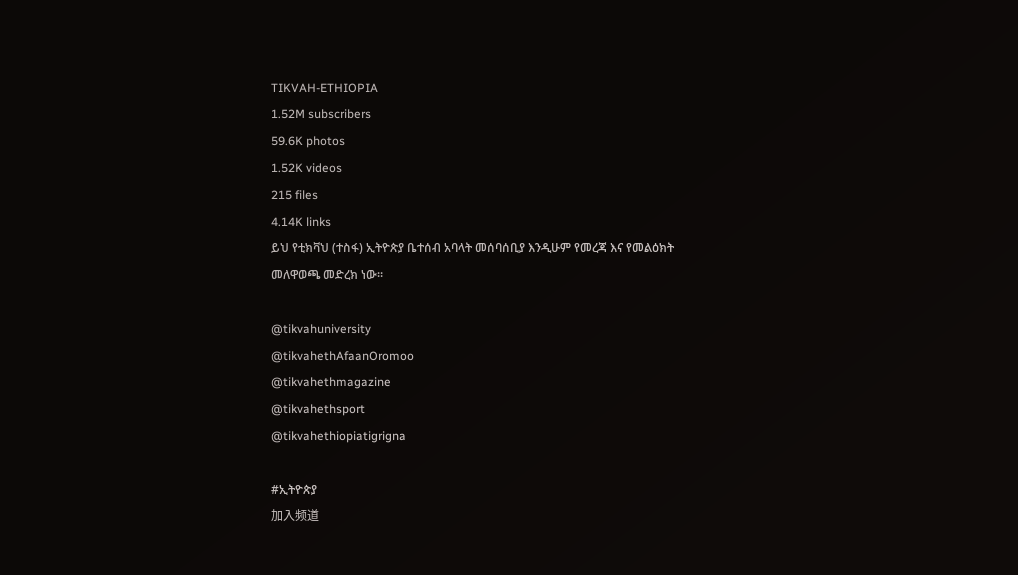TIKVAH-ETHIOPIA
1.52M subscribers
59.6K photos
1.52K videos
215 files
4.14K links
ይህ የቲክቫህ (ተስፋ) ኢትዮጵያ ቤተሰብ አባላት መሰባሰቢያ እንዲሁም የመረጃ እና የመልዕክት መለዋወጫ መድረክ ነው።

@tikvahuniversity
@tikvahethAfaanOromoo
@tikvahethmagazine
@tikvahethsport
@tikvahethiopiatigrigna

#ኢትዮጵያ
加入频道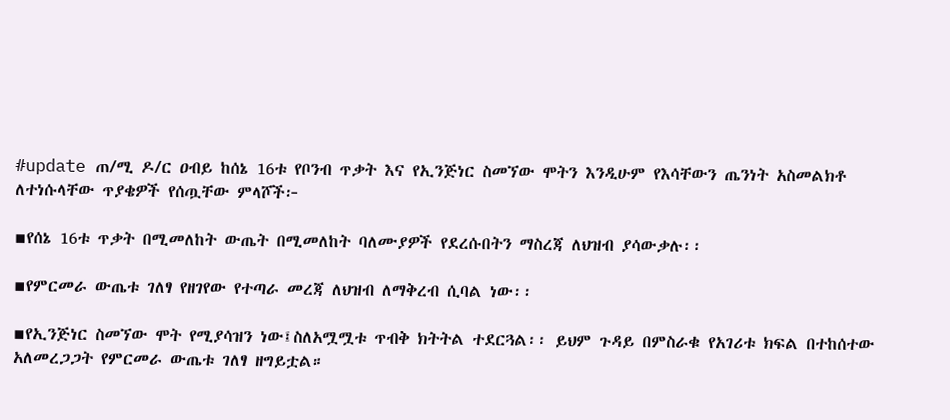#update ጠ/ሚ ዶ/ር ዐብይ ከሰኔ 16ቱ የቦንብ ጥቃት እና የኢንጅነር ስመኘው ሞትን እንዲሁም የእሳቸውን ጤንነት አስመልክቶ ለተነሱላቸው ጥያቄዎች የሰጧቸው ምላሾች፦

▪የሰኔ 16ቱ ጥቃት በሚመለከት ውጤት በሚመለከት ባለሙያዎች የደረሱበትን ማስረጃ ለህዝብ ያሳውቃሉ፡፡

▪የምርመራ ውጤቱ ገለፃ የዘገየው የተጣራ መረጃ ለህዝብ ለማቅረብ ሲባል ነው፡፡

▪የኢንጅነር ስመኘው ሞት የሚያሳዝን ነው፤ስለአሟሟቱ ጥብቅ ክትትል ተደርጓል፡፡ ይህም ጉዳይ በምስራቁ የአገሪቱ ክፍል በተከሰተው አለመረጋጋት የምርመራ ውጤቱ ገለፃ ዘግይቷል።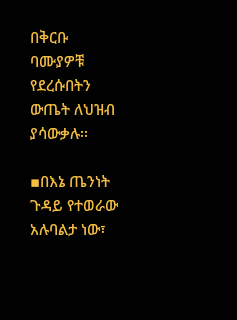በቅርቡ ባሙያዎቹ የደረሱበትን ውጤት ለህዝብ ያሳውቃሉ፡፡

▪በእኔ ጤንነት ጉዳይ የተወራው አሉባልታ ነው፣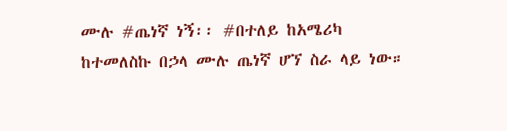ሙሉ #ጤነኛ ነኝ፡፡ #በተለይ ከአሜሪካ ከተመለስኩ በኃላ ሙሉ ጤነኛ ሆኘ ስራ ላይ ነው።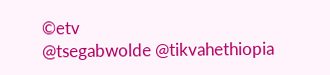©etv
@tsegabwolde @tikvahethiopia